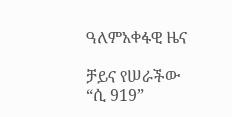ዓለምአቀፋዊ ዜና

ቻይና የሠራችው “ሲ 919”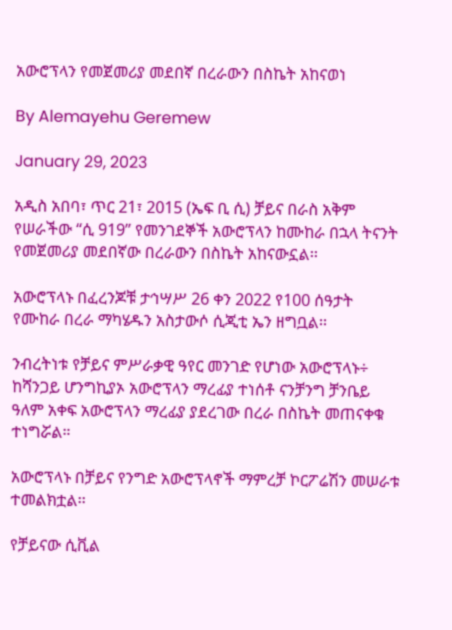አውሮፕላን የመጀመሪያ መደበኛ በረራውን በስኬት አከናወነ

By Alemayehu Geremew

January 29, 2023

አዲስ አበባ፣ ጥር 21፣ 2015 (ኤፍ ቢ ሲ) ቻይና በራስ አቅም የሠራችው “ሲ 919” የመንገደኞች አውሮፕላን ከሙከራ በኋላ ትናንት የመጀመሪያ መደበኛው በረራውን በስኬት አከናውኗል፡፡

አውሮፕላኑ በፈረንጆቹ ታኅሣሥ 26 ቀን 2022 የ100 ሰዓታት የሙከራ በረራ ማካሄዱን አስታውሶ ሲጂቲ ኤን ዘግቧል፡፡

ንብረትነቱ የቻይና ምሥራቃዊ ዓየር መንገድ የሆነው አውሮፕላኑ÷ ከሻንጋይ ሆንግኪያኦ አውሮፕላን ማረፊያ ተነሰቶ ናንቻንግ ቻንቤይ ዓለም አቀፍ አውሮፕላን ማረፊያ ያደረገው በረራ በስኬት መጠናቀቁ ተነግሯል።

አውሮፕላኑ በቻይና የንግድ አውሮፕላኖች ማምረቻ ኮርፖሬሽን መሠራቱ ተመልክቷል፡፡

የቻይናው ሲቪል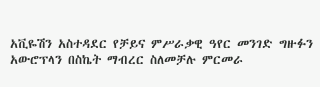አቪዬሽን አስተዳደር የቻይና ምሥራቃዊ ዓየር መንገድ ግዙፉን አውሮፕላን በስኬት ማብረር ስለመቻሉ ምርመራ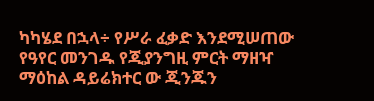ካካሄደ በኋላ÷ የሥራ ፈቃድ እንደሚሠጠው የዓየር መንገዱ የጂያንግዚ ምርት ማዘዣ ማዕከል ዳይሬክተር ው ጂንጁን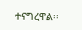ተናግረዋል፡፡